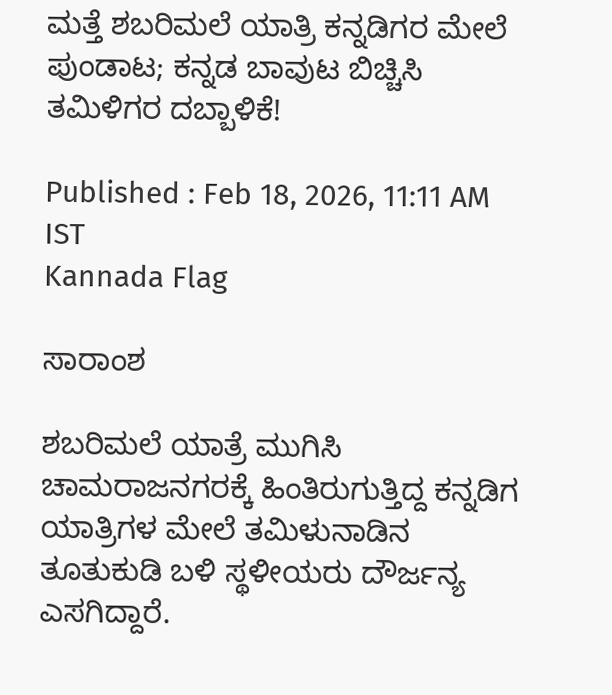ಮತ್ತೆ ಶಬರಿಮಲೆ ಯಾತ್ರಿ ಕನ್ನಡಿಗರ ಮೇಲೆ ಪುಂಡಾಟ; ಕನ್ನಡ ಬಾವುಟ ಬಿಚ್ಚಿಸಿ ತಮಿಳಿಗರ ದಬ್ಬಾಳಿಕೆ!

Published : Feb 18, 2026, 11:11 AM IST
Kannada Flag

ಸಾರಾಂಶ

ಶಬರಿಮಲೆ ಯಾತ್ರೆ ಮುಗಿಸಿ ಚಾಮರಾಜನಗರಕ್ಕೆ ಹಿಂತಿರುಗುತ್ತಿದ್ದ ಕನ್ನಡಿಗ ಯಾತ್ರಿಗಳ ಮೇಲೆ ತಮಿಳುನಾಡಿನ ತೂತುಕುಡಿ ಬಳಿ ಸ್ಥಳೀಯರು ದೌರ್ಜನ್ಯ ಎಸಗಿದ್ದಾರೆ.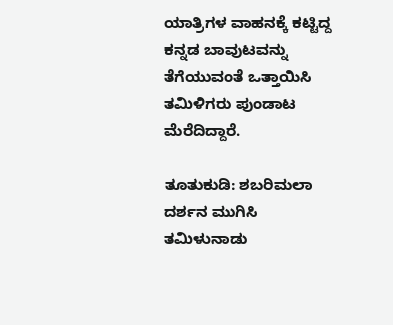ಯಾತ್ರಿಗಳ ವಾಹನಕ್ಕೆ ಕಟ್ಟಿದ್ದ ಕನ್ನಡ ಬಾವುಟವನ್ನು ತೆಗೆಯುವಂತೆ ಒತ್ತಾಯಿಸಿ ತಮಿಳಿಗರು ಪುಂಡಾಟ ಮೆರೆದಿದ್ದಾರೆ.

ತೂತುಕುಡಿ: ಶಬರಿಮಲಾ ದರ್ಶನ ಮುಗಿಸಿ ತಮಿಳುನಾಡು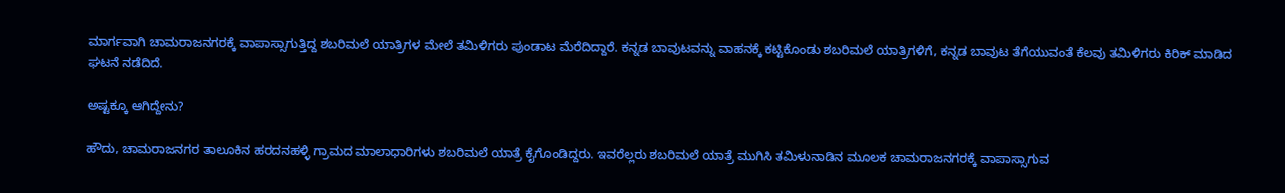ಮಾರ್ಗವಾಗಿ ಚಾಮರಾಜನಗರಕ್ಕೆ ವಾಪಾಸ್ಸಾಗುತ್ತಿದ್ದ ಶಬರಿಮಲೆ ಯಾತ್ರಿಗಳ ಮೇಲೆ ತಮಿಳಿಗರು ಪುಂಡಾಟ ಮೆರೆದಿದ್ದಾರೆ. ಕನ್ನಡ ಬಾವುಟವನ್ನು ವಾಹನಕ್ಕೆ ಕಟ್ಟಿಕೊಂಡು ಶಬರಿಮಲೆ ಯಾತ್ರಿಗಳಿಗೆ, ಕನ್ನಡ ಬಾವುಟ ತೆಗೆಯುವಂತೆ ಕೆಲವು ತಮಿಳಿಗರು ಕಿರಿಕ್ ಮಾಡಿದ ಘಟನೆ ನಡೆದಿದೆ.

ಅಷ್ಟಕ್ಕೂ ಆಗಿದ್ದೇನು?

ಹೌದು, ಚಾಮರಾಜನಗರ ತಾಲೂಕಿನ ಹರದನಹಳ್ಳಿ ಗ್ರಾಮದ ಮಾಲಾಧಾರಿಗಳು ಶಬರಿಮಲೆ ಯಾತ್ರೆ ಕೈಗೊಂಡಿದ್ದರು. ಇವರೆಲ್ಲರು ಶಬರಿಮಲೆ ಯಾತ್ರೆ ಮುಗಿಸಿ ತಮಿಳುನಾಡಿನ ಮೂಲಕ ಚಾಮರಾಜನಗರಕ್ಕೆ ವಾಪಾಸ್ಸಾಗುವ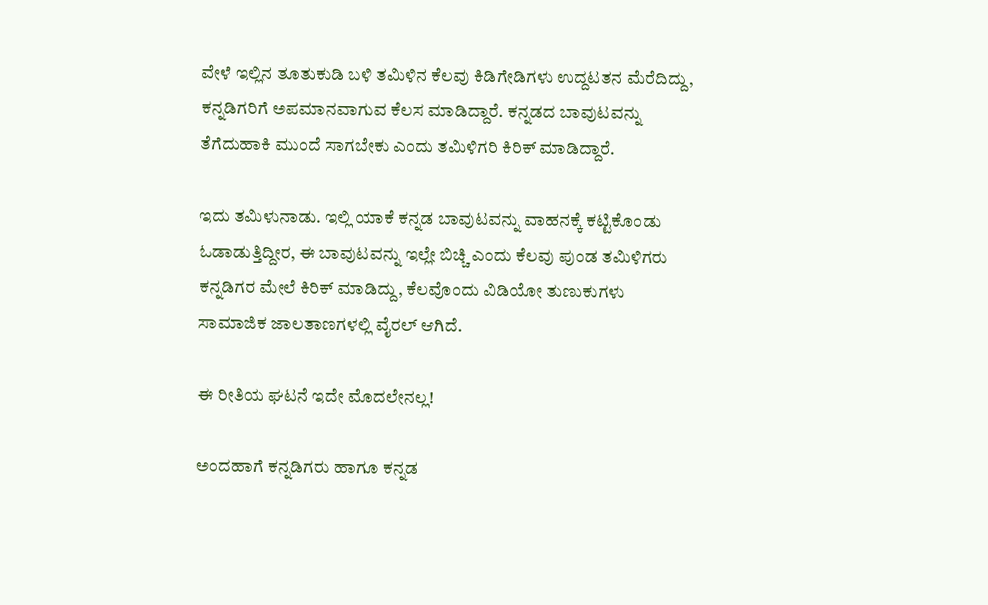ವೇಳೆ ಇಲ್ಲಿನ ತೂತುಕುಡಿ ಬಳಿ ತಮಿಳಿನ ಕೆಲವು ಕಿಡಿಗೇಡಿಗಳು ಉದ್ದಟತನ ಮೆರೆದಿದ್ದು, ಕನ್ನಡಿಗರಿಗೆ ಅಪಮಾನವಾಗುವ ಕೆಲಸ ಮಾಡಿದ್ದಾರೆ. ಕನ್ನಡದ ಬಾವುಟವನ್ನು ತೆಗೆದುಹಾಕಿ ಮುಂದೆ ಸಾಗಬೇಕು ಎಂದು ತಮಿಳಿಗರಿ ಕಿರಿಕ್ ಮಾಡಿದ್ದಾರೆ.

ಇದು ತಮಿಳುನಾಡು. ಇಲ್ಲಿ ಯಾಕೆ ಕನ್ನಡ ಬಾವುಟವನ್ನು ವಾಹನಕ್ಕೆ ಕಟ್ಟಿಕೊಂಡು ಓಡಾಡುತ್ತಿದ್ದೀರ, ಈ ಬಾವುಟವನ್ನು ಇಲ್ಲೇ ಬಿಚ್ಚಿ ಎಂದು ಕೆಲವು ಪುಂಡ ತಮಿಳಿಗರು ಕನ್ನಡಿಗರ ಮೇಲೆ ಕಿರಿಕ್ ಮಾಡಿದ್ದು, ಕೆಲವೊಂದು ವಿಡಿಯೋ ತುಣುಕುಗಳು ಸಾಮಾಜಿಕ ಜಾಲತಾಣಗಳಲ್ಲಿ ವೈರಲ್ ಆಗಿದೆ.

ಈ ರೀತಿಯ ಘಟನೆ ಇದೇ ಮೊದಲೇನಲ್ಲ!

ಅಂದಹಾಗೆ ಕನ್ನಡಿಗರು ಹಾಗೂ ಕನ್ನಡ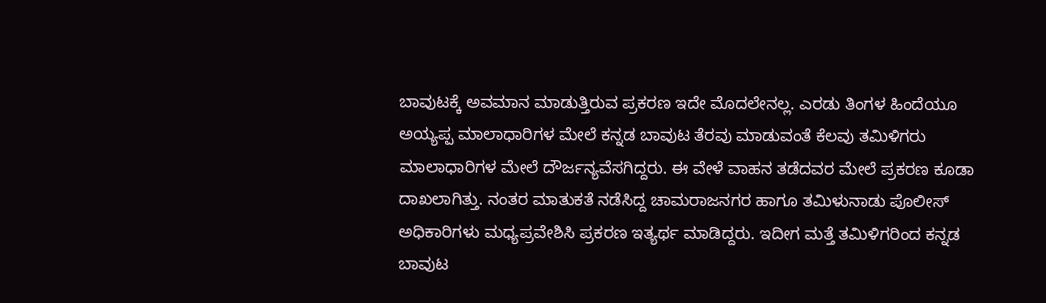ಬಾವುಟಕ್ಕೆ ಅವಮಾನ ಮಾಡುತ್ತಿರುವ ಪ್ರಕರಣ ಇದೇ ಮೊದಲೇನಲ್ಲ. ಎರಡು ತಿಂಗಳ ಹಿಂದೆಯೂ ಅಯ್ಯಪ್ಪ ಮಾಲಾಧಾರಿಗಳ ಮೇಲೆ ಕನ್ನಡ ಬಾವುಟ ತೆರವು ಮಾಡುವಂತೆ ಕೆಲವು ತಮಿಳಿಗರು ಮಾಲಾಧಾರಿಗಳ ಮೇಲೆ ದೌರ್ಜನ್ಯವೆಸಗಿದ್ದರು. ಈ ವೇಳೆ ವಾಹನ ತಡೆದವರ ಮೇಲೆ ಪ್ರಕರಣ ಕೂಡಾ ದಾಖಲಾಗಿತ್ತು. ನಂತರ ಮಾತುಕತೆ ನಡೆಸಿದ್ದ ಚಾಮರಾಜನಗರ ಹಾಗೂ ತಮಿಳುನಾಡು ಪೊಲೀಸ್ ಅಧಿಕಾರಿಗಳು ಮಧ್ಯಪ್ರವೇಶಿಸಿ ಪ್ರಕರಣ ಇತ್ಯರ್ಥ ಮಾಡಿದ್ದರು. ಇದೀಗ ಮತ್ತೆ ತಮಿಳಿಗರಿಂದ ಕನ್ನಡ ಬಾವುಟ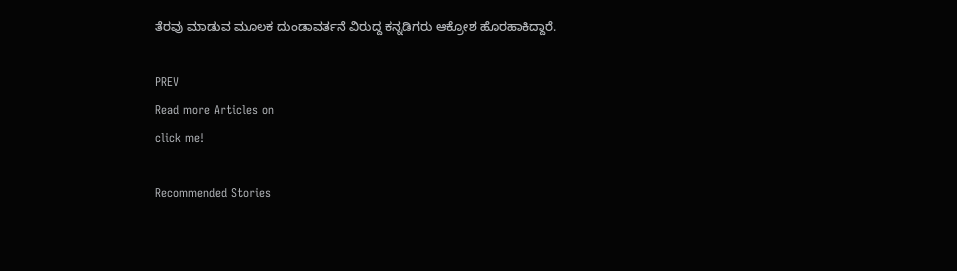ತೆರವು ಮಾಡುವ ಮೂಲಕ ದುಂಡಾವರ್ತನೆ ವಿರುದ್ದ ಕನ್ನಡಿಗರು ಆಕ್ರೋಶ ಹೊರಹಾಕಿದ್ದಾರೆ.

PREV
Read more Articles on
click me!

Recommended Stories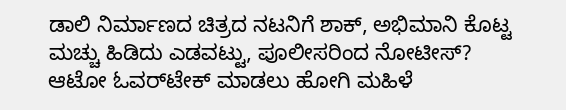ಡಾಲಿ ನಿರ್ಮಾಣದ ಚಿತ್ರದ ನಟನಿಗೆ ಶಾಕ್, ಅಭಿಮಾನಿ ಕೊಟ್ಟ ಮಚ್ಚು ಹಿಡಿದು ಎಡವಟ್ಟು, ಪೂಲೀಸರಿಂದ ನೋಟೀಸ್?
ಆಟೋ ಓವರ್‌ಟೇಕ್ ಮಾಡಲು ಹೋಗಿ ಮಹಿಳೆ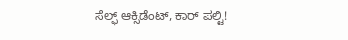ಸೆಲ್ಫ್ ಆಕ್ಸಿಡೆಂಟ್, ಕಾರ್ ಪಲ್ಟಿ!